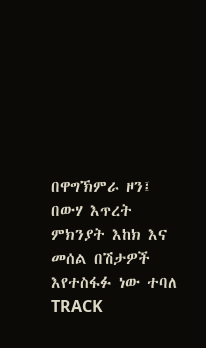በዋግኽምራ ዞን፤ በውሃ እጥረት ምክንያት እከክ እና መሰል በሽታዎች እየተስፋፉ ነው ተባለ
TRACK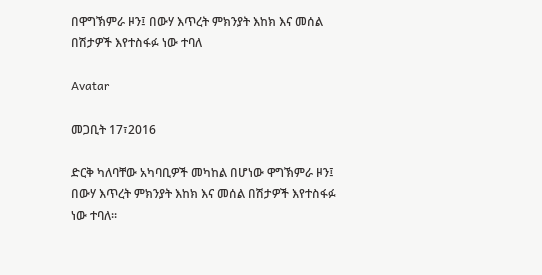በዋግኽምራ ዞን፤ በውሃ እጥረት ምክንያት እከክ እና መሰል በሽታዎች እየተስፋፉ ነው ተባለ

Avatar

መጋቢት 17፣2016

ድርቅ ካለባቸው አካባቢዎች መካከል በሆነው ዋግኽምራ ዞን፤ በውሃ እጥረት ምክንያት እከክ እና መሰል በሽታዎች እየተስፋፉ ነው ተባለ፡፡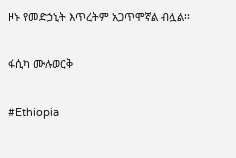ዞኑ የመድኃኒት እጥረትም አጋጥሞኛል ብሏል፡፡

ፋሲካ ሙሉወርቅ

#Ethiopia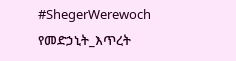#ShegerWerewoch የመድኃኒት_እጥረት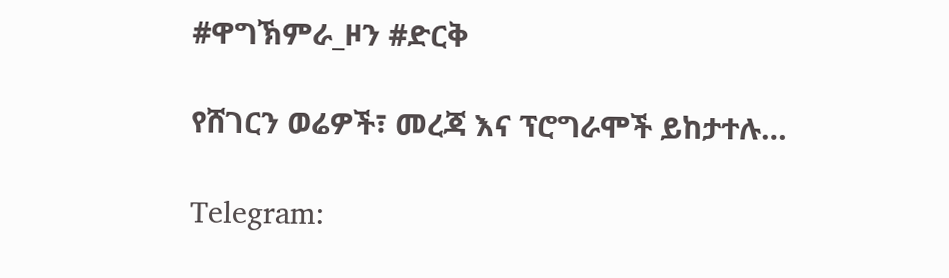#ዋግኽምራ_ዞን #ድርቅ

የሸገርን ወሬዎች፣ መረጃ እና ፕሮግራሞች ይከታተሉ…

Telegram: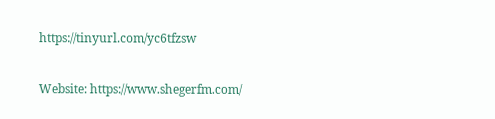https://tinyurl.com/yc6tfzsw

Website: https://www.shegerfm.com/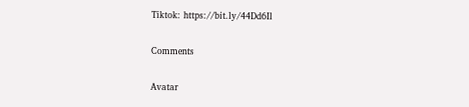Tiktok: https://bit.ly/44Dd6Il

Comments

Avatar